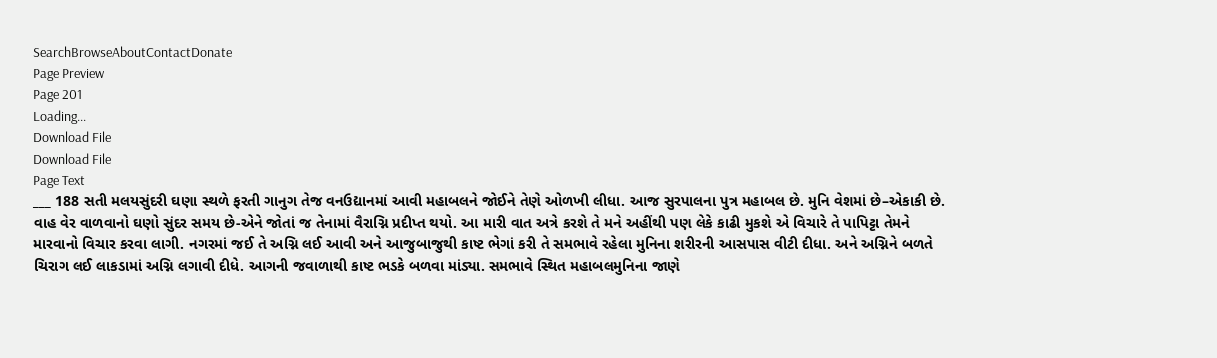SearchBrowseAboutContactDonate
Page Preview
Page 201
Loading...
Download File
Download File
Page Text
___ 188 સતી મલયસુંદરી ઘણા સ્થળે ફરતી ગાનુગ તેજ વનઉદ્યાનમાં આવી મહાબલને જોઈને તેણે ઓળખી લીધા. આજ સુરપાલના પુત્ર મહાબલ છે. મુનિ વેશમાં છે–એકાકી છે. વાહ વેર વાળવાનો ઘણો સુંદર સમય છે-એને જોતાં જ તેનામાં વૈરાગ્નિ પ્રદીપ્ત થયો. આ મારી વાત અત્રે કરશે તે મને અહીંથી પણ લેકે કાઢી મુકશે એ વિચારે તે પાપિટ્ટા તેમને મારવાનો વિચાર કરવા લાગી. નગરમાં જઈ તે અગ્નિ લઈ આવી અને આજુબાજુથી કાષ્ટ ભેગાં કરી તે સમભાવે રહેલા મુનિના શરીરની આસપાસ વીટી દીધા. અને અગ્નિને બળતે ચિરાગ લઈ લાકડામાં અગ્નિ લગાવી દીધે. આગની જવાળાથી કાષ્ટ ભડકે બળવા માંડ્યા. સમભાવે સ્થિત મહાબલમુનિના જાણે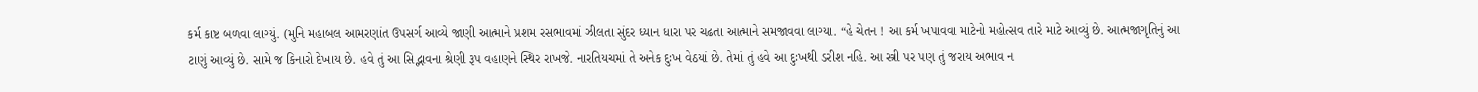કર્મ કાષ્ટ બળવા લાગ્યું. (મુનિ મહાબલ આમરણાંત ઉપસર્ગ આવ્યે જાણી આત્માને પ્રશમ રસભાવમાં ઝીલતા સુંદર ધ્યાન ધારા પર ચઢતા આત્માને સમજાવવા લાગ્યા. “હે ચેતન ! આ કર્મ ખપાવવા માટેનો મહોત્સવ તારે માટે આવ્યું છે. આત્મજાગૃતિનું આ ટાણું આવ્યું છે. સામે જ કિનારો દેખાય છે. હવે તું આ સિદ્ભાવના શ્રેણી રૂપ વહાણને સ્થિર રાખજે. નારતિયચમાં તે અનેક દુઃખ વેઠયાં છે. તેમાં તું હવે આ દુઃખથી ડરીશ નહિ. આ સ્ત્રી પર પણ તું જરાય અભાવ ન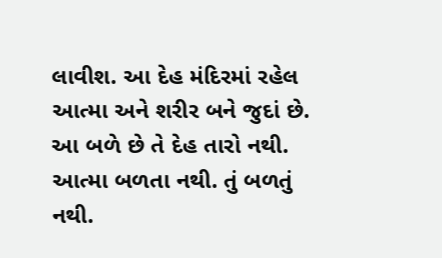લાવીશ. આ દેહ મંદિરમાં રહેલ આત્મા અને શરીર બને જુદાં છે. આ બળે છે તે દેહ તારો નથી. આત્મા બળતા નથી. તું બળતું નથી.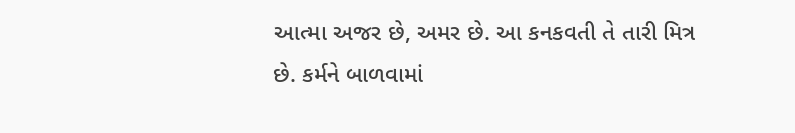આત્મા અજર છે, અમર છે. આ કનકવતી તે તારી મિત્ર છે. કર્મને બાળવામાં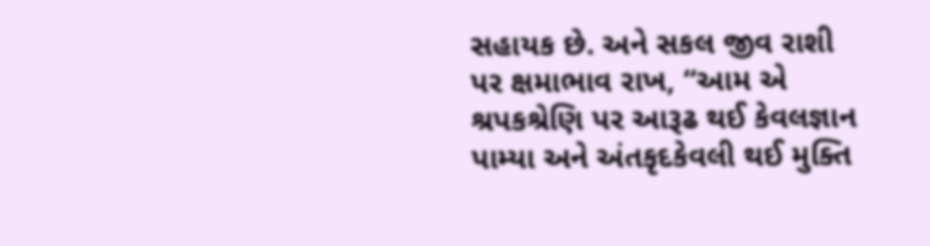સહાયક છે. અને સકલ જીવ રાશી પર ક્ષમાભાવ રાખ, “આમ એ શ્રપકશ્રેણિ પર આરૂઢ થઈ કેવલજ્ઞાન પામ્યા અને અંતકૃદકેવલી થઈ મુક્તિ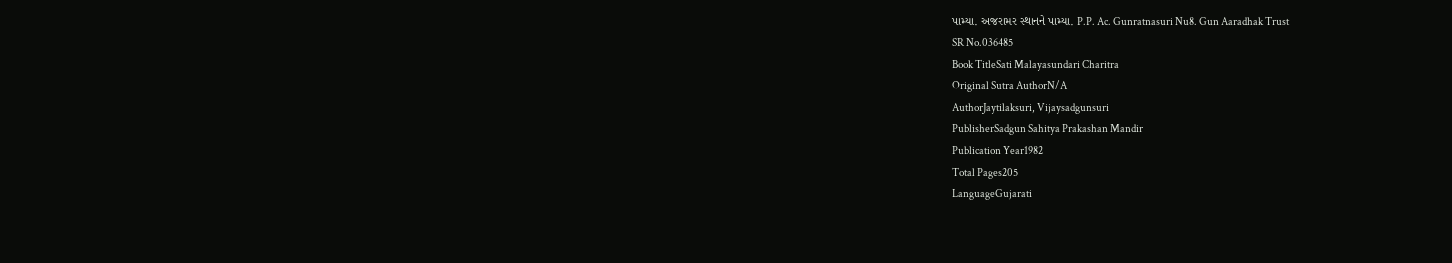પામ્યા. અજરામર સ્થાનને પામ્યા. P.P. Ac. Gunratnasuri Nu8. Gun Aaradhak Trust
SR No.036485
Book TitleSati Malayasundari Charitra
Original Sutra AuthorN/A
AuthorJaytilaksuri, Vijaysadgunsuri
PublisherSadgun Sahitya Prakashan Mandir
Publication Year1982
Total Pages205
LanguageGujarati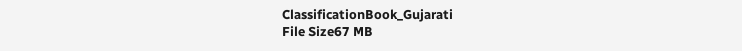ClassificationBook_Gujarati
File Size67 MB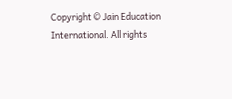Copyright © Jain Education International. All rights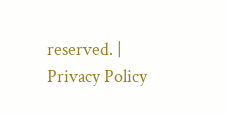reserved. | Privacy Policy